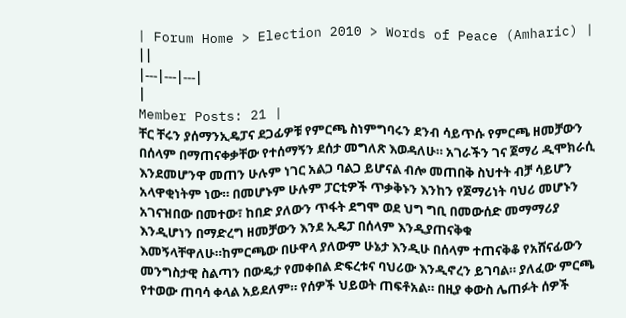| Forum Home > Election 2010 > Words of Peace (Amharic) | ||
|---|---|---|
|
Member Posts: 21 |
ቸር ቸሩን ያሰማንኢዴፓና ደጋፊዎቹ የምርጫ ስነምግባሩን ደንብ ሳይጥሱ የምርጫ ዘመቻውን በሰላም በማጠናቀቃቸው የተሰማኝን ደሰታ መግለጽ እወዳለሁ። አገራችን ገና ጀማሪ ዲሞክራሲ እንደመሆንዋ መጠን ሁሉም ነገር አልጋ ባልጋ ይሆናል ብሎ መጠበቅ ስህተት ብቻ ሳይሆን አላዋቂነትም ነው። በመሆኑም ሁሉም ፓርቲዎች ጥቃቅኑን እንከን የጀማሪነት ባህሪ መሆኑን አገናዝበው በመተው፣ ከበድ ያለውን ጥፋት ደግሞ ወደ ህግ ግቢ በመውሰድ መማማሪያ እንዲሆነን በማድረግ ዘመቻውን እንደ ኢዴፓ በሰላም እንዲያጠናቅቁ እመኝላቸዋለሁ።ከምርጫው በሁዋላ ያለውም ሁኔታ እንዲሁ በሰላም ተጠናቅቆ የአሸናፊውን መንግስታዊ ስልጣን በውዴታ የመቀበል ድፍረቱና ባህሪው እንዲኖረን ይገባል። ያለፈው ምርጫ የተወው ጠባሳ ቀላል አይደለም። የሰዎች ህይወት ጠፍቶአል። በዚያ ቀውስ ሌጠፉት ሰዎች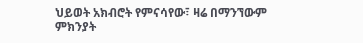ህይወት አክብሮት የምናሳየው፣ ዛሬ በማንኘውም ምክንያት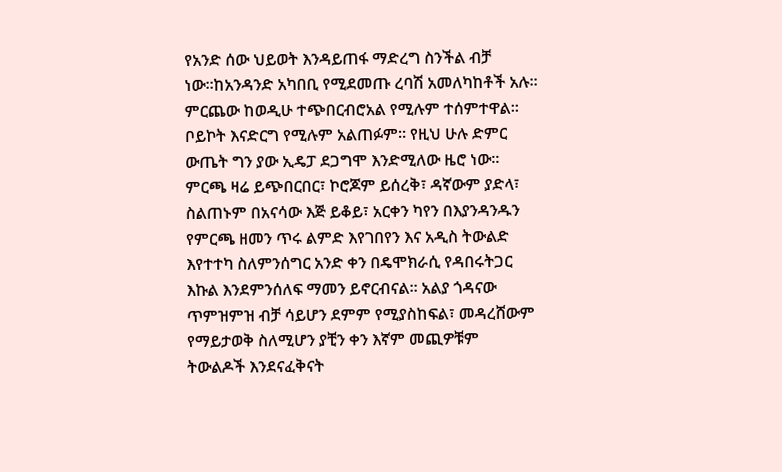የአንድ ሰው ህይወት እንዳይጠፋ ማድረግ ስንችል ብቻ ነው።ከአንዳንድ አካበቢ የሚደመጡ ረባሽ አመለካከቶች አሉ። ምርጨው ከወዲሁ ተጭበርብሮአል የሚሉም ተሰምተዋል። ቦይኮት እናድርግ የሚሉም አልጠፉም። የዚህ ሁሉ ድምር ውጤት ግን ያው ኢዴፓ ደጋግሞ እንድሚለው ዜሮ ነው። ምርጫ ዛሬ ይጭበርበር፣ ኮሮጆም ይሰረቅ፣ ዳኛውም ያድላ፣ ስልጠኑም በአናሳው እጅ ይቆይ፣ አርቀን ካየን በእያንዳንዱን የምርጫ ዘመን ጥሩ ልምድ እየገበየን እና አዲስ ትውልድ እየተተካ ስለምንሰግር አንድ ቀን በዴሞክራሲ የዳበሩትጋር እኩል እንደምንሰለፍ ማመን ይኖርብናል። አልያ ጎዳናው ጥምዝምዝ ብቻ ሳይሆን ደምም የሚያስከፍል፣ መዳረሸውም የማይታወቅ ስለሚሆን ያቺን ቀን እኛም መጪዎቹም ትውልዶች እንደናፈቅናት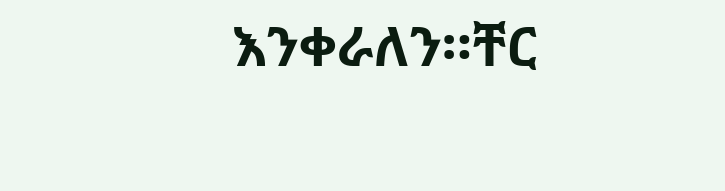እንቀራለን።ቸር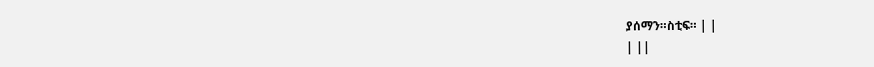ያሰማን።ስቲፍ። | |
| ||